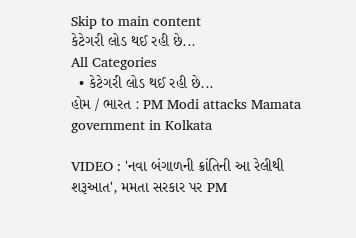Skip to main content
કેટેગરી લોડ થઈ રહી છે...
All Categories
  • કેટેગરી લોડ થઈ રહી છે...
હોમ / ભારત : PM Modi attacks Mamata government in Kolkata

VIDEO : 'નવા બંગાળની ક્રાંતિની આ રેલીથી શરૂઆત', મમતા સરકાર પર PM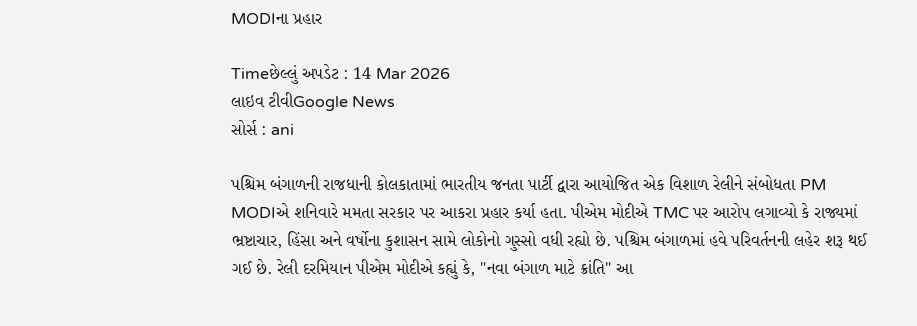MODIના પ્રહાર

Timeછેલ્લું અપડેટ : 14 Mar 2026
લાઇવ ટીવીGoogle News
સોર્સ : ani

પશ્ચિમ બંગાળની રાજધાની કોલકાતામાં ભારતીય જનતા પાર્ટી દ્વારા આયોજિત એક વિશાળ રેલીને સંબોધતા PM MODIએ શનિવારે મમતા સરકાર પર આકરા પ્રહાર કર્યા હતા. પીએમ મોદીએ TMC પર આરોપ લગાવ્યો કે રાજ્યમાં ભ્રષ્ટાચાર, હિંસા અને વર્ષોના કુશાસન સામે લોકોનો ગુસ્સો વધી રહ્યો છે. પશ્ચિમ બંગાળમાં હવે પરિવર્તનની લહેર શરૂ થઈ ગઈ છે. રેલી દરમિયાન પીએમ મોદીએ કહ્યું કે, "નવા બંગાળ માટે ક્રાંતિ" આ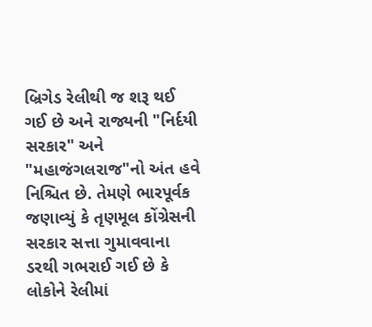બ્રિગેડ રેલીથી જ શરૂ થઈ ગઈ છે અને રાજ્યની "નિર્દયી સરકાર" અને "મહાજંગલરાજ"નો અંત હવે નિશ્ચિત છે. તેમણે ભારપૂર્વક જણાવ્યું કે તૃણમૂલ કોંગ્રેસની સરકાર સત્તા ગુમાવવાના ડરથી ગભરાઈ ગઈ છે કે લોકોને રેલીમાં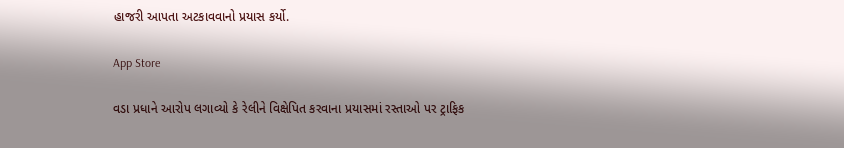હાજરી આપતા અટકાવવાનો પ્રયાસ કર્યો.

App Store

વડા પ્રધાને આરોપ લગાવ્યો કે રેલીને વિક્ષેપિત કરવાના પ્રયાસમાં રસ્તાઓ પર ટ્રાફિક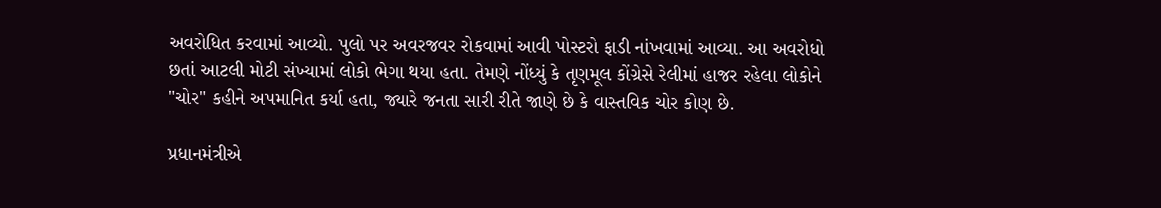અવરોધિત કરવામાં આવ્યો. પુલો પર અવરજવર રોકવામાં આવી પોસ્ટરો ફાડી નાંખવામાં આવ્યા. આ અવરોધો છતાં આટલી મોટી સંખ્યામાં લોકો ભેગા થયા હતા. તેમણે નોંધ્યું કે તૃણમૂલ કોંગ્રેસે રેલીમાં હાજર રહેલા લોકોને "ચોર" કહીને અપમાનિત કર્યા હતા, જ્યારે જનતા સારી રીતે જાણે છે કે વાસ્તવિક ચોર કોણ છે.

પ્રધાનમંત્રીએ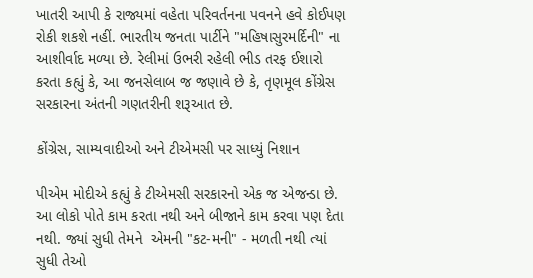ખાતરી આપી કે રાજ્યમાં વહેતા પરિવર્તનના પવનને હવે કોઈપણ રોકી શકશે નહીં. ભારતીય જનતા પાર્ટીને "મહિષાસુરમર્દિની" ના આશીર્વાદ મળ્યા છે. રેલીમાં ઉભરી રહેલી ભીડ તરફ ઈશારો કરતા કહ્યું કે, આ જનસેલાબ જ જણાવે છે કે, તૃણમૂલ કોંગ્રેસ સરકારના અંતની ગણતરીની શરૂઆત છે.

કોંગ્રેસ, સામ્યવાદીઓ અને ટીએમસી પર સાધ્યું નિશાન

પીએમ મોદીએ કહ્યું કે ટીએમસી સરકારનો એક જ એજન્ડા છે. આ લોકો પોતે કામ કરતા નથી અને બીજાને કામ કરવા પણ દેતા નથી. જ્યાં સુધી તેમને  એમની "કટ-મની" - મળતી નથી ત્યાં સુધી તેઓ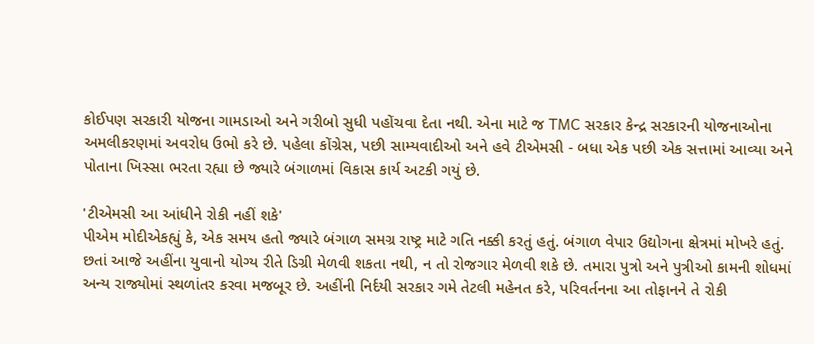કોઈપણ સરકારી યોજના ગામડાઓ અને ગરીબો સુધી પહોંચવા દેતા નથી. એના માટે જ TMC સરકાર કેન્દ્ર સરકારની યોજનાઓના અમલીકરણમાં અવરોધ ઉભો કરે છે. પહેલા કોંગ્રેસ, પછી સામ્યવાદીઓ અને હવે ટીએમસી - બધા એક પછી એક સત્તામાં આવ્યા અને પોતાના ખિસ્સા ભરતા રહ્યા છે જ્યારે બંગાળમાં વિકાસ કાર્ય અટકી ગયું છે.

'ટીએમસી આ આંધીને રોકી નહીં શકે'
પીએમ મોદીએકહ્યું કે, એક સમય હતો જ્યારે બંગાળ સમગ્ર રાષ્ટ્ર માટે ગતિ નક્કી કરતું હતું. બંગાળ વેપાર ઉદ્યોગના ક્ષેત્રમાં મોખરે હતું. છતાં આજે અહીંના યુવાનો યોગ્ય રીતે ડિગ્રી મેળવી શકતા નથી, ન તો રોજગાર મેળવી શકે છે. તમારા પુત્રો અને પુત્રીઓ કામની શોધમાં અન્ય રાજ્યોમાં સ્થળાંતર કરવા મજબૂર છે. અહીંની નિર્દયી સરકાર ગમે તેટલી મહેનત કરે, પરિવર્તનના આ તોફાનને તે રોકી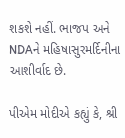શકશે નહીં. ભાજપ અને NDAને મહિષાસુરમર્દિનીના આશીર્વાદ છે.

પીએમ મોદીએ કહ્યું કે, શ્રી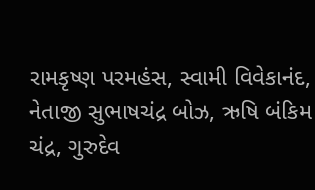રામકૃષ્ણ પરમહંસ, સ્વામી વિવેકાનંદ, નેતાજી સુભાષચંદ્ર બોઝ, ઋષિ બંકિમ ચંદ્ર, ગુરુદેવ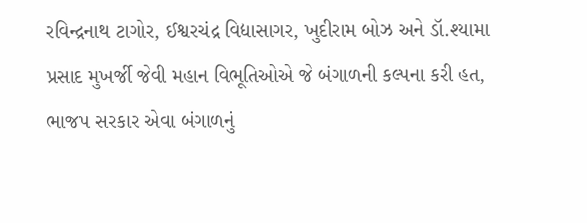રવિન્દ્રનાથ ટાગોર, ઈશ્વરચંદ્ર વિદ્યાસાગર, ખુદીરામ બોઝ અને ડૉ.શ્યામા પ્રસાદ મુખર્જી જેવી મહાન વિભૂતિઓએ જે બંગાળની કલ્પના કરી હત, ભાજપ સરકાર એવા બંગાળનું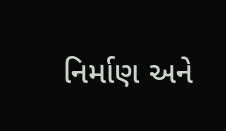નિર્માણ અને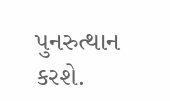પુનરુત્થાન કરશે.